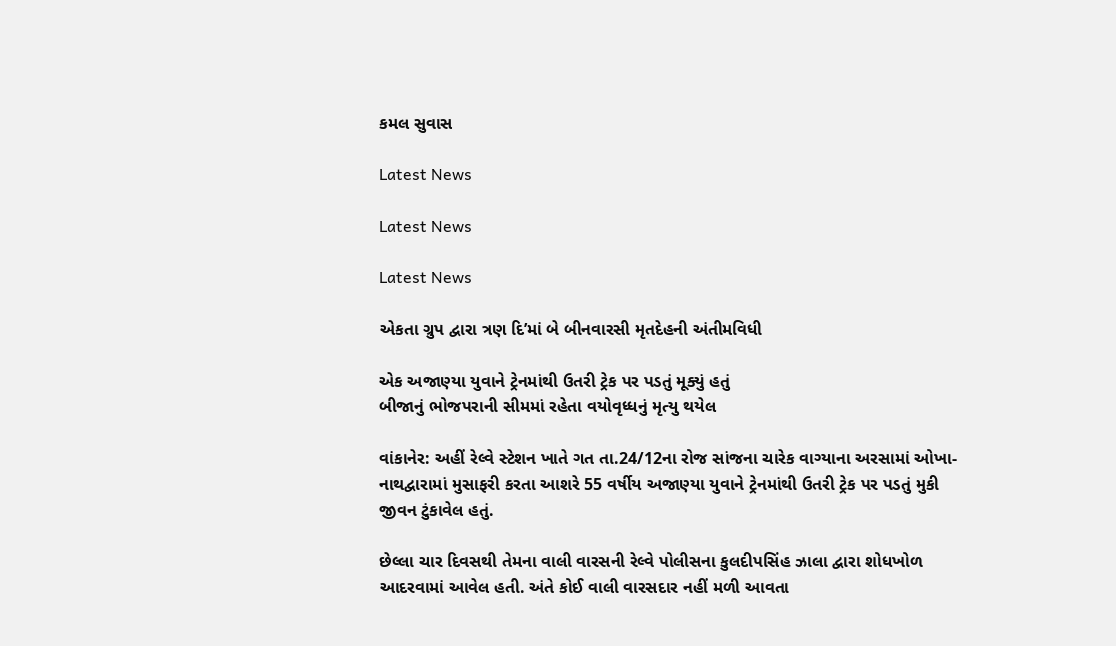કમલ સુવાસ

Latest News

Latest News

Latest News

એકતા ગ્રુપ દ્વારા ત્રણ દિ’માં બે બીનવારસી મૃતદેહની અંતીમવિધી

એક અજાણ્યા યુવાને ટ્રેનમાંથી ઉતરી ટ્રેક પર પડતું મૂક્યું હતું
બીજાનું ભોજપરાની સીમમાં રહેતા વયોવૃધ્ધનું મૃત્યુ થયેલ

વાંકાનેર: અહીં રેલ્વે સ્ટેશન ખાતે ગત તા.24/12ના રોજ સાંજના ચારેક વાગ્યાના અરસામાં ઓખા-નાથદ્વારામાં મુસાફરી કરતા આશરે 55 વર્ષીય અજાણ્યા યુવાને ટ્રેનમાંથી ઉતરી ટ્રેક પર પડતું મુકી જીવન ટુંકાવેલ હતું.

છેલ્લા ચાર દિવસથી તેમના વાલી વારસની રેલ્વે પોલીસના કુલદીપસિંહ ઝાલા દ્વારા શોધખોળ આદરવામાં આવેલ હતી. અંતે કોઈ વાલી વારસદાર નહીં મળી આવતા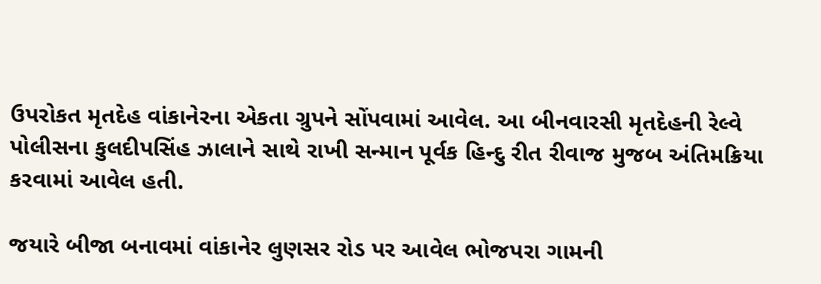ઉપરોકત મૃતદેહ વાંકાનેરના એકતા ગ્રુપને સોંપવામાં આવેલ. આ બીનવારસી મૃતદેહની રેલ્વે પોલીસના કુલદીપસિંહ ઝાલાને સાથે રાખી સન્માન પૂર્વક હિન્દુ રીત રીવાજ મુજબ અંતિમક્રિયા કરવામાં આવેલ હતી.

જયારે બીજા બનાવમાં વાંકાનેર લુણસર રોડ પર આવેલ ભોજપરા ગામની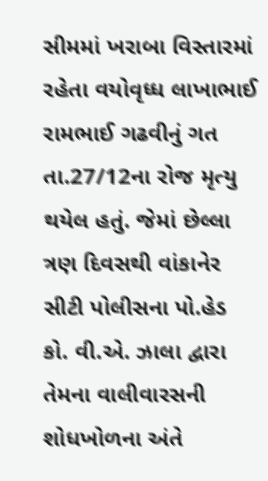સીમમાં ખરાબા વિસ્તારમાં રહેતા વયોવૃધ્ધ લાખાભાઈ રામભાઈ ગઢવીનું ગત તા.27/12ના રોજ મૃત્યુ થયેલ હતું. જેમાં છેલ્લા ત્રણ દિવસથી વાંકાનેર સીટી પોલીસના પો.હેડ કો. વી.એ. ઝાલા દ્વારા તેમના વાલીવારસની શોધખોળના અંતે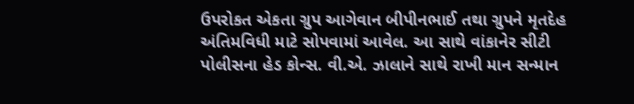ઉપરોકત એકતા ગ્રુપ આગેવાન બીપીનભાઈ તથા ગ્રુપને મૃતદેહ અંતિમવિધી માટે સોપવામાં આવેલ. આ સાથે વાંકાનેર સીટી પોલીસના હેડ કોન્સ. વી.એ. ઝાલાને સાથે રાખી માન સન્માન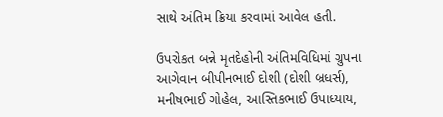સાથે અંતિમ ક્રિયા કરવામાં આવેલ હતી.

ઉપરોકત બન્ને મૃતદેહોની અંતિમવિધિમાં ગ્રુપના આગેવાન બીપીનભાઈ દોશી (દોશી બ્રધર્સ), મનીષભાઈ ગોહેલ, આસ્તિકભાઈ ઉપાધ્યાય,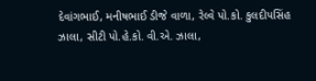દેવાંગભાઈ, મનીષભાઈ ડીજે વાળા, રેલ્વે પો.કો. કુલદીપસિંહ ઝાલા, સીટી પો.હે.કો. વી.એ. ઝાલા,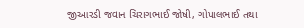જીઆરડી જવાન ચિરાગભાઈ જોષી, ગોપાલભાઈ તથા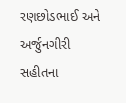રણછોડભાઈ અને અર્જુનગીરી સહીતના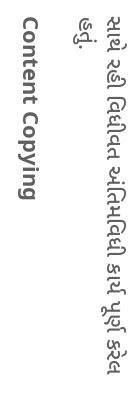સાથે રહી વિધીવત અંતિમવિધી કાર્ય પૂર્ણ કરેલ હતું.

Content Copying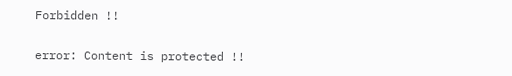Forbidden !!

error: Content is protected !!